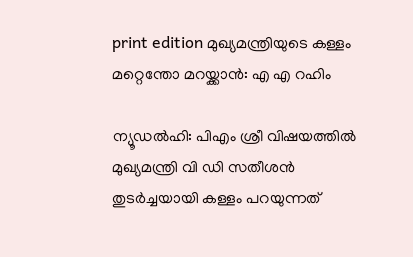print edition മുഖ്യമന്ത്രിയുടെ കള്ളം മറ്റെന്തോ മറയ്ക്കാൻ: എ എ റഹിം

ന്യൂഡൽഹി: പിഎം ശ്രീ വിഷയത്തിൽ മുഖ്യമന്ത്രി വി ഡി സതീശൻ തുടർച്ചയായി കള്ളം പറയുന്നത്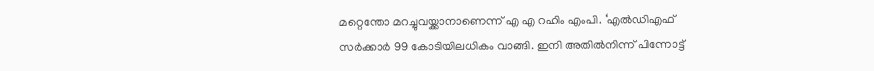മറ്റെന്തോ മറച്ചുവയ്ക്കാനാണെന്ന് എ എ റഹിം എംപി. ‘എൽഡിഎഫ് സർക്കാർ 99 കോടിയിലധികം വാങ്ങി. ഇനി അതിൽനിന്ന് പിന്നോട്ട്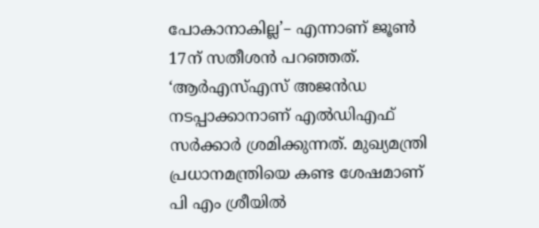പോകാനാകില്ല’– എന്നാണ് ജൂൺ 17ന് സതീശൻ പറഞ്ഞത്.
‘ആർഎസ്എസ് അജൻഡ നടപ്പാക്കാനാണ് എൽഡിഎഫ് സർക്കാർ ശ്രമിക്കുന്നത്. മുഖ്യമന്ത്രി പ്രധാനമന്ത്രിയെ കണ്ട ശേഷമാണ് പി എം ശ്രീയിൽ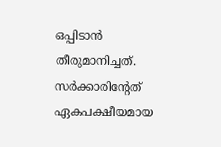ഒപ്പിടാൻ തീരുമാനിച്ചത്. സർക്കാരിന്റേത് ഏകപക്ഷീയമായ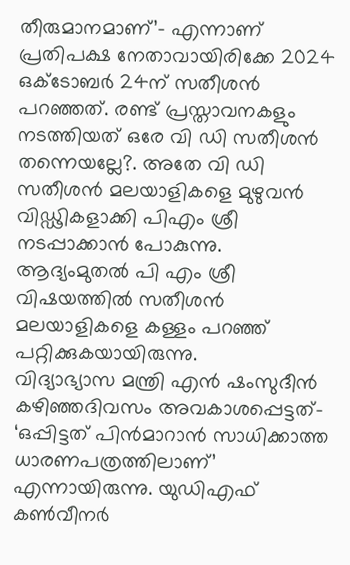തീരുമാനമാണ്’– എന്നാണ് പ്രതിപക്ഷ നേതാവായിരിക്കേ 2024 ഒക്ടോബർ 24ന് സതീശൻ പറഞ്ഞത്. രണ്ട് പ്രസ്താവനകളും നടത്തിയത് ഒരേ വി ഡി സതീശൻ തന്നെയല്ലേ?. അതേ വി ഡി സതീശൻ മലയാളികളെ മുഴുവൻ വിഡ്ഢികളാക്കി പിഎം ശ്രീ നടപ്പാക്കാൻ പോകുന്നു. ആദ്യംമുതൽ പി എം ശ്രീ വിഷയത്തിൽ സതീശൻ മലയാളികളെ കള്ളം പറഞ്ഞ് പറ്റിക്കുകയായിരുന്നു.
വിദ്യാഭ്യാസ മന്ത്രി എൻ ഷംസുദീൻ കഴിഞ്ഞദിവസം അവകാശപ്പെട്ടത്– ‘ഒപ്പിട്ടത് പിൻമാറാൻ സാധിക്കാത്ത ധാരണപത്രത്തിലാണ്’ എന്നായിരുന്നു. യുഡിഎഫ് കൺവീനർ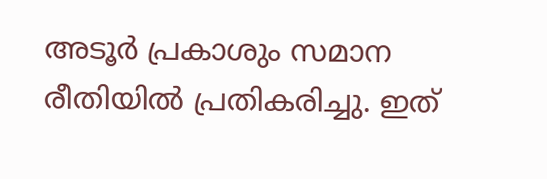അടൂർ പ്രകാശും സമാന രീതിയിൽ പ്രതികരിച്ചു. ഇത്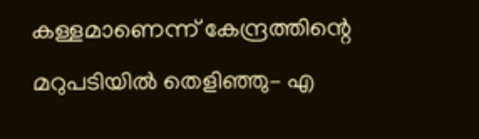കള്ളമാണെന്ന് കേന്ദ്രത്തിന്റെ മറുപടിയിൽ തെളിഞ്ഞു– എ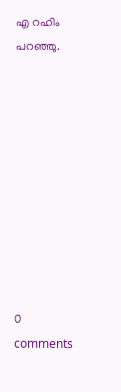എ റഹിം പറഞ്ഞു.










0 comments